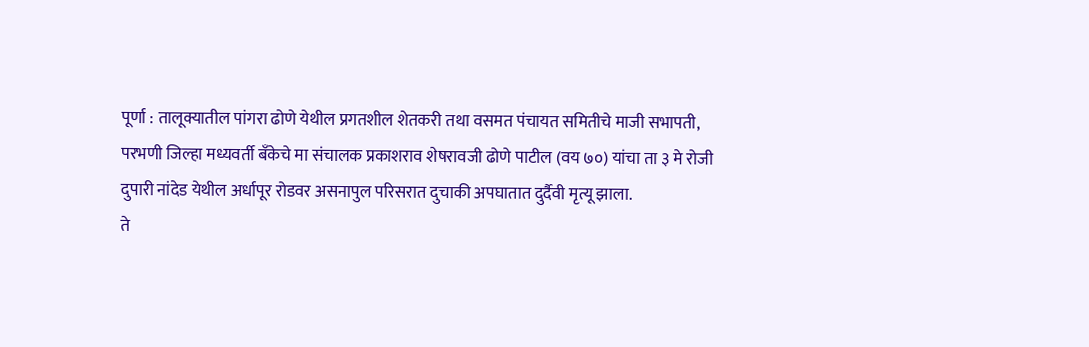पूर्णा : तालूक्यातील पांगरा ढोणे येथील प्रगतशील शेतकरी तथा वसमत पंचायत समितीचे माजी सभापती, परभणी जिल्हा मध्यवर्ती बँकेचे मा संचालक प्रकाशराव शेषरावजी ढोणे पाटील (वय ७०) यांचा ता ३ मे रोजी दुपारी नांदेड येथील अर्धापूर रोडवर असनापुल परिसरात दुचाकी अपघातात दुर्दैवी मृत्यू झाला.
ते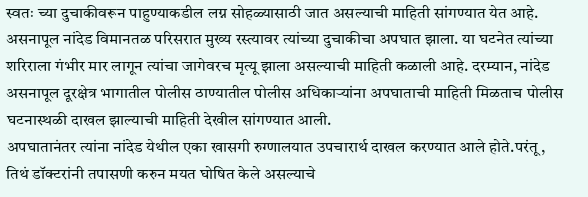स्वतः च्या दुचाकीवरून पाहुण्याकडील लग्न सोहळ्यासाठी जात असल्याची माहिती सांगण्यात येत आहे. असनापूल नांदेड विमानतळ परिसरात मुख्य रस्त्यावर त्यांच्या दुचाकीचा अपघात झाला. या घटनेत त्यांच्या शरिराला गंभीर मार लागून त्यांचा जागेवरच मृत्यू झाला असल्याची माहिती कळाली आहे. दरम्यान, नांदेड असनापूल दूरक्षेत्र भागातील पोलीस ठाण्यातील पोलीस अधिकाऱ्यांना अपघाताची माहिती मिळताच पोलीस घटनास्थळी दाखल झाल्याची माहिती देखील सांगण्यात आली.
अपघातानंतर त्यांना नांदेड येथील एका खासगी रुग्णालयात उपचारार्थ दाखल करण्यात आले होते.परंतू, तिथं डॉक्टरांनी तपासणी करुन मयत घोषित केले असल्याचे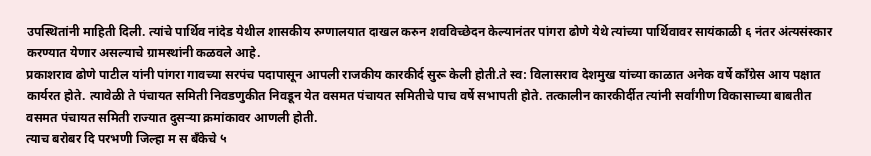उपस्थितांनी माहिती दिली. त्यांचे पार्थिव नांदेड येथील शासकीय रुग्णालयात दाखल करुन शवविच्छेदन केल्यानंतर पांगरा ढोणे येथे त्यांच्या पार्थिवावर सायंकाळी ६ नंतर अंत्यसंस्कार करण्यात येणार असल्याचे ग्रामस्थांनी कळवले आहे.
प्रकाशराव ढोणे पाटील यांनी पांगरा गावच्या सरपंच पदापासून आपली राजकीय कारकीर्द सुरू केली होती.ते स्व: विलासराव देशमुख यांच्या काळात अनेक वर्षे काँग्रेस आय पक्षात कार्यरत होते. त्यावेळी ते पंचायत समिती निवडणुकीत निवडून येत वसमत पंचायत समितीचे पाच वर्षे सभापती होते. तत्कालीन कारकीर्दीत त्यांनी सर्वांगीण विकासाच्या बाबतीत वसमत पंचायत समिती राज्यात दुसऱ्या क्रमांकावर आणली होती.
त्याच बरोबर दि परभणी जिल्हा म स बँकेचे ५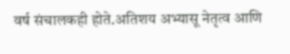वर्ष संचालकही होते.अतिशय अभ्यासू नेतृत्व आणि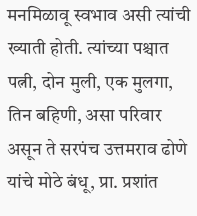मनमिळावू स्वभाव असी त्यांची ख्याती होती. त्यांच्या पश्चात पत्नी, दोन मुली, एक मुलगा, तिन बहिणी, असा परिवार असून ते सरपंच उत्तमराव ढोणे यांचे मोठे बंधू, प्रा. प्रशांत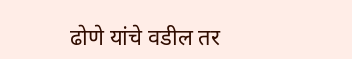ढोणे यांचे वडील तर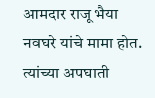आमदार राजू भैया नवघरे यांचे मामा होत. त्यांच्या अपघाती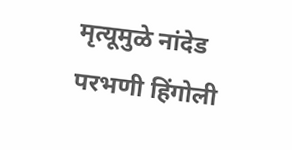मृत्यूमुळे नांदेड परभणी हिंगोली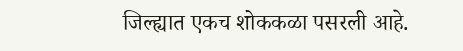जिल्ह्यात एकच शोककळा पसरली आहे.